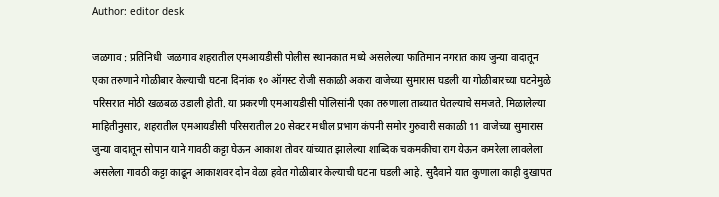Author: editor desk

जळगाव : प्रतिनिधी  जळगाव शहरातील एमआयडीसी पोलीस स्थानकात मध्ये असलेल्या फातिमान नगरात काय जुन्या वादातून एका तरुणाने गोळीबार केल्याची घटना दिनांक १० ऑगस्ट रोजी सकाळी अकरा वाजेच्या सुमारास घडली या गोळीबारच्या घटनेमुळे परिसरात मोठी खळबळ उडाली होती. या प्रकरणी एमआयडीसी पोलिसांनी एका तरुणाला ताब्यात घेतल्याचे समजते. मिळालेल्या माहितीनुसार, शहरातील एमआयडीसी परिसरातील 20 सेक्टर मधील प्रभाग कंपनी समोर गुरुवारी सकाळी 11 वाजेच्या सुमारास जुन्या वादातून सोपान याने गावठी कट्टा घेऊन आकाश तोवर यांच्यात झालेल्या शाब्दिक चकमकीचा राग येऊन कमरेला लावलेला असलेला गावठी कट्टा काढून आकाशवर दोन वेळा हवेत गोळीबार केल्याची घटना घडली आहे. सुदैवाने यात कुणाला काही दुखापत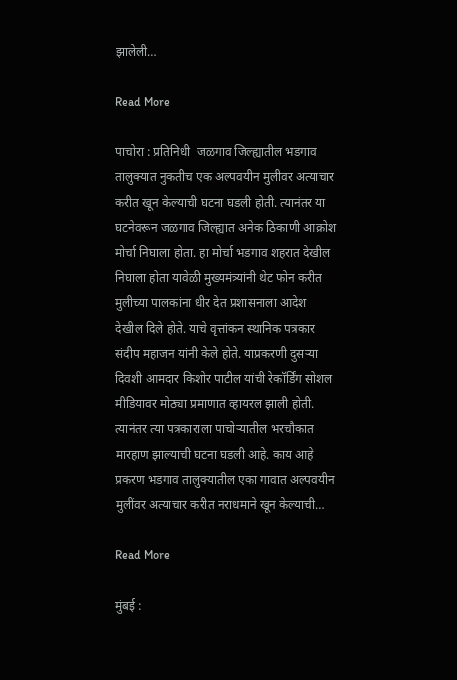झालेली…

Read More

पाचोरा : प्रतिनिधी  जळगाव जिल्ह्यातील भडगाव तालुक्यात नुकतीच एक अल्पवयीन मुलीवर अत्याचार करीत खून केल्याची घटना घडली होती. त्यानंतर या घटनेवरून जळगाव जिल्ह्यात अनेक ठिकाणी आक्रोश मोर्चा निघाला होता. हा मोर्चा भडगाव शहरात देखील निघाला होता यावेळी मुख्यमंत्र्यांनी थेट फोन करीत मुलीच्या पालकांना धीर देत प्रशासनाला आदेश देखील दिले होते. याचे वृत्तांकन स्थानिक पत्रकार संदीप महाजन यांनी केले होते. याप्रकरणी दुसऱ्या दिवशी आमदार किशोर पाटील यांची रेकॉर्डिंग सोशल मीडियावर मोठ्या प्रमाणात व्हायरल झाली होती. त्यानंतर त्या पत्रकाराला पाचोर्‍यातील भरचौकात मारहाण झाल्याची घटना घडली आहे. काय आहे प्रकरण भडगाव तालुक्यातील एका गावात अल्पवयीन मुलींवर अत्याचार करीत नराधमाने खून केल्याची…

Read More

मुंबई :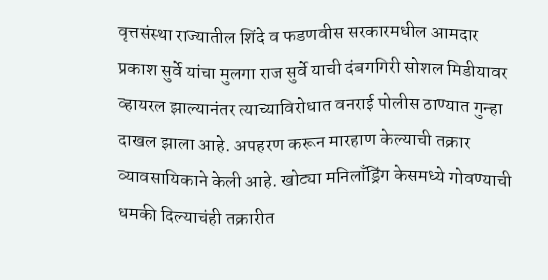वृत्तसंस्था राज्यातील शिंदे व फडणवीस सरकारमधील आमदार प्रकाश सुर्वे यांचा मुलगा राज सुर्वे याची दंबगगिरी सोशल मिडीयावर व्हायरल झाल्यानंतर त्याच्याविरोधात वनराई पोलीस ठाण्यात गुन्हा दाखल झाला आहे. अपहरण करून मारहाण केल्याची तक्रार व्यावसायिकाने केली आहे. खोट्या मनिलाँड्रिंग केसमध्ये गोवण्याची धमकी दिल्याचंही तक्रारीत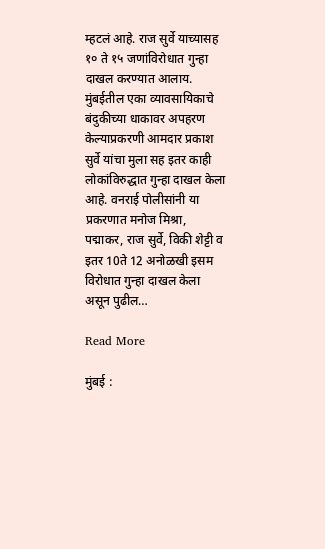म्हटलं आहे. राज सुर्वे याच्यासह १० ते १५ जणांविरोधात गुन्हा दाखल करण्यात आलाय. मुंबईतील एका व्यावसायिकाचे बंदुकीच्या धाकावर अपहरण केल्याप्रकरणी आमदार प्रकाश सुर्वे यांचा मुला सह इतर काही लोकांविरुद्धात गुन्हा दाखल केला आहे. वनराई पोलीसांनी या प्रकरणात मनोज मिश्रा, पद्माकर, राज सुर्वे, विकी शेट्टी व इतर 10ते 12 अनोळखी इसम विरोधात गुन्हा दाखल केला असून पुढील…

Read More

मुंबई :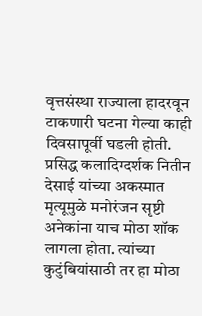वृत्तसंस्था राज्याला हादरवून टाकणारी घटना गेल्या काही दिवसापूर्वी घडली होती. प्रसिद्ध कलादिग्दर्शक नितीन देसाई यांच्या अकस्मात मृत्यूमुळे मनोरंजन सृष्टी अनेकांना याच मोठा शॉक लागला होता. त्यांच्या कुटुंबियांसाठी तर हा मोठा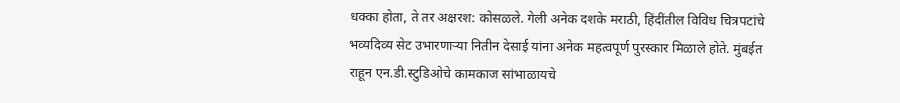धक्का होता, ते तर अक्षरश: कोसळले. गेली अनेक दशके मराठी, हिंदींतील विविध चित्रपटांचे भव्यदिव्य सेट उभारणाऱ्या नितीन देसाई यांना अनेक महत्वपूर्ण पुरस्कार मिळाले होते. मुंबईत राहून एन.डी.स्टुडिओचे कामकाज सांभाळायचे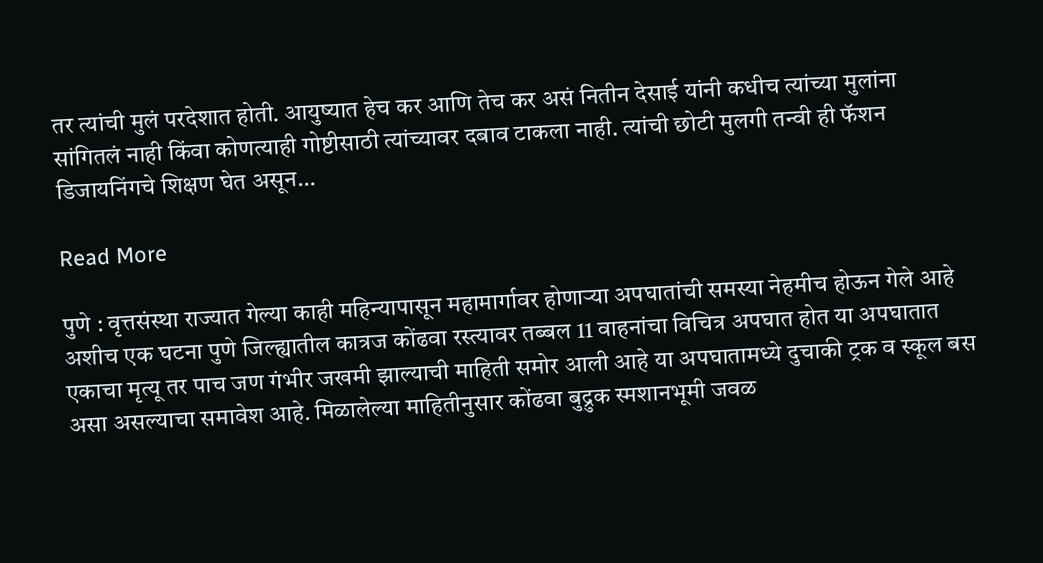तर त्यांची मुलं परदेशात होती. आयुष्यात हेच कर आणि तेच कर असं नितीन देसाई यांनी कधीच त्यांच्या मुलांना सांगितलं नाही किंवा कोणत्याही गोष्टीसाठी त्यांच्यावर दबाव टाकला नाही. त्यांची छोटी मुलगी तन्वी ही फॅशन डिजायनिंगचे शिक्षण घेत असून…

Read More

पुणे : वृत्तसंस्था राज्यात गेल्या काही महिन्यापासून महामार्गावर होणाऱ्या अपघातांची समस्या नेहमीच होऊन गेले आहे अशीच एक घटना पुणे जिल्ह्यातील कात्रज कोंढवा रस्त्यावर तब्बल 11 वाहनांचा विचित्र अपघात होत या अपघातात एकाचा मृत्यू तर पाच जण गंभीर जखमी झाल्याची माहिती समोर आली आहे या अपघातामध्ये दुचाकी ट्रक व स्कूल बस असा असल्याचा समावेश आहे. मिळालेल्या माहितीनुसार कोंढवा बुद्रुक स्मशानभूमी जवळ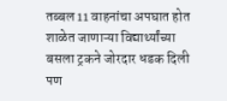तब्बल 11 वाहनांचा अपघात होत शाळेत जाणाऱ्या विद्यार्थ्यांच्या बसला ट्रकने जोरदार धडक दिली पण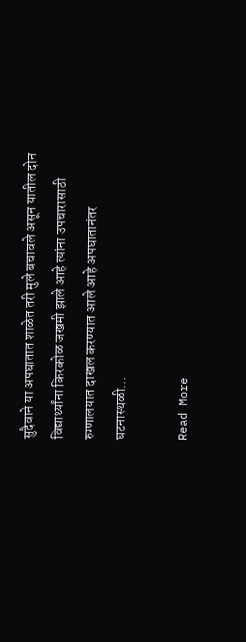सुदैवाने या अपघातात शाळेत तरी मुले बचावले असून यातील दोन विद्यार्थ्यांना किरकोळ जखमी झाले आहे त्यांना उपचारासाठी रुग्णालयात दाखल करण्यात आले आहे अपघातानंतर घटनास्थळी…

Read More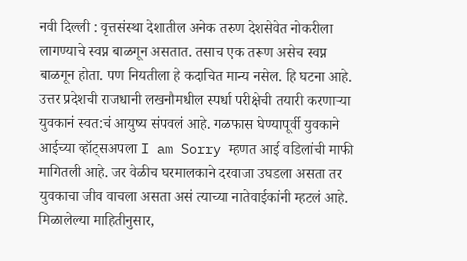नवी दिल्ली : वृत्तसंस्था देशातील अनेक तरुण देशसेवेत नोकरीला लागण्याचे स्वप्न बाळगून असतात. तसाच एक तरूण असेच स्वप्न बाळगून होता. पण नियतीला हे कदाचित मान्य नसेल. हि घटना आहे. उत्तर प्रदेशची राजधानी लखनौमधील स्पर्धा परीक्षेची तयारी करणाऱ्या युवकानं स्वत:चं आयुष्य संपवलं आहे. गळफास घेण्यापूर्वी युवकाने आईच्या व्हॉट्सअपला I am Sorry म्हणत आई वडिलांची माफी मागितली आहे. जर वेळीच घरमालकाने दरवाजा उघडला असता तर युवकाचा जीव वाचला असता असं त्याच्या नातेवाईकांनी म्हटलं आहे. मिळालेल्या माहितीनुसार,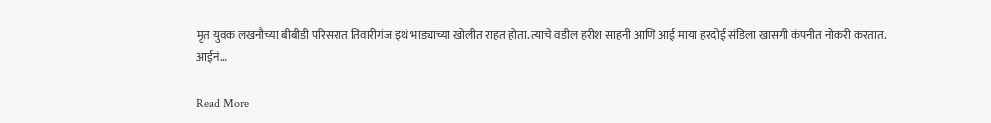मृत युवक लखनौच्या बीबीडी परिसरात तिवारीगंज इथं भाड्याच्या खोलीत राहत होता. त्याचे वडील हरीश साहनी आणि आई माया हरदोई संडिला खासगी कंपनीत नोकरी करतात. आईनं…

Read More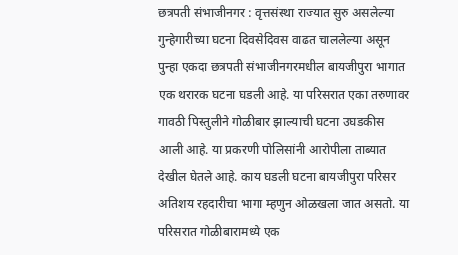छत्रपती संभाजीनगर : वृत्तसंस्था राज्यात सुरु असलेल्या गुन्हेगारीच्या घटना दिवसेदिवस वाढत चाललेल्या असून पुन्हा एकदा छत्रपती संभाजीनगरमधील बायजीपुरा भागात एक थरारक घटना घडली आहे. या परिसरात एका तरुणावर गावठी पिस्तुलीने गोळीबार झाल्याची घटना उघडकीस आली आहे. या प्रकरणी पोलिसांनी आरोपीला ताब्यात देखील घेतले आहे. काय घडली घटना बायजीपुरा परिसर अतिशय रहदारीचा भागा म्हणुन ओळखला जात असतो. या परिसरात गोळीबारामध्ये एक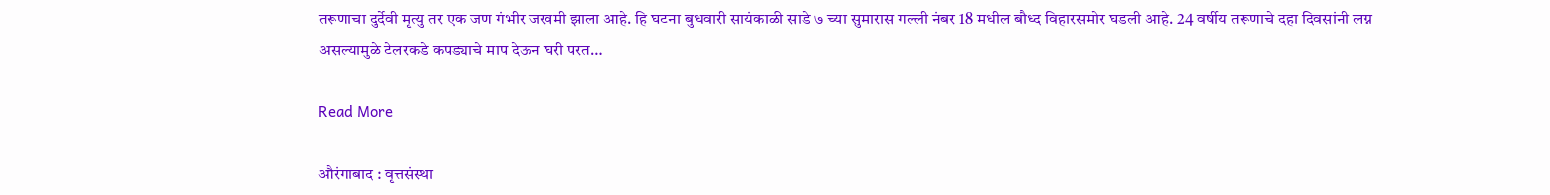तरूणाचा दुर्देवी मृत्यु तर एक जण गंभीर जखमी झाला आहे. हि घटना बुधवारी सायंकाळी साडे ७ च्या सुमारास गल्ली नंबर 18 मधील बौध्द विहारसमोर घडली आहे. 24 वर्षीय तरूणाचे दहा दिवसांनी लग्न असल्यामुळे टेलरकडे कपड्याचे माप देऊन घरी परत…

Read More

औरंगाबाद : वृत्तसंस्था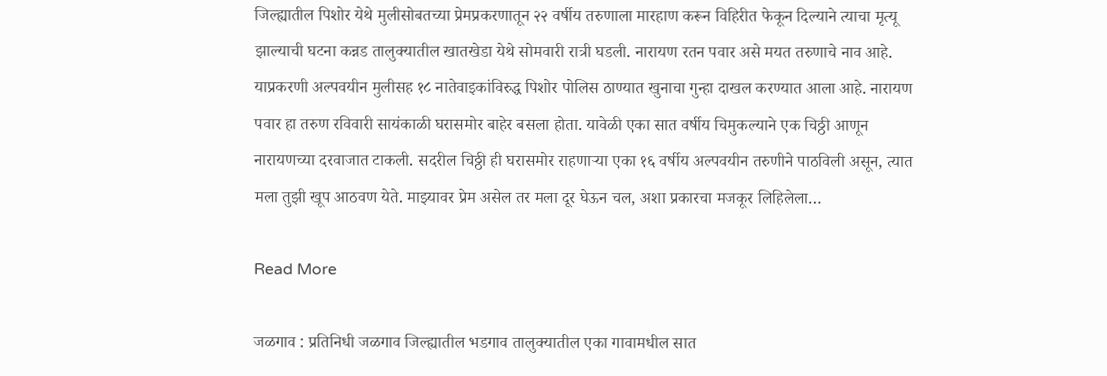जिल्ह्यातील पिशोर येथे मुलीसोबतच्या प्रेमप्रकरणातून २२ वर्षीय तरुणाला मारहाण करून विहिरीत फेकून दिल्याने त्याचा मृत्यू झाल्याची घटना कन्नड तालुक्यातील खातखेडा येथे सोमवारी रात्री घडली. नारायण रतन पवार असे मयत तरुणाचे नाव आहे. याप्रकरणी अल्पवयीन मुलीसह १८ नातेवाइकांविरुद्ध पिशोर पोलिस ठाण्यात खुनाचा गुन्हा दाखल करण्यात आला आहे. नारायण पवार हा तरुण रविवारी सायंकाळी घरासमोर बाहेर बसला होता. यावेळी एका सात वर्षीय चिमुकल्याने एक चिठ्ठी आणून नारायणच्या दरवाजात टाकली. सदरील चिठ्ठी ही घरासमोर राहणाऱ्या एका १६ वर्षीय अल्पवयीन तरुणीने पाठविली असून, त्यात मला तुझी खूप आठवण येते. माझ्यावर प्रेम असेल तर मला दूर घेऊन चल, अशा प्रकारचा मजकूर लिहिलेला…

Read More

जळगाव : प्रतिनिधी जळगाव जिल्ह्यातील भडगाव तालुक्यातील एका गावामधील सात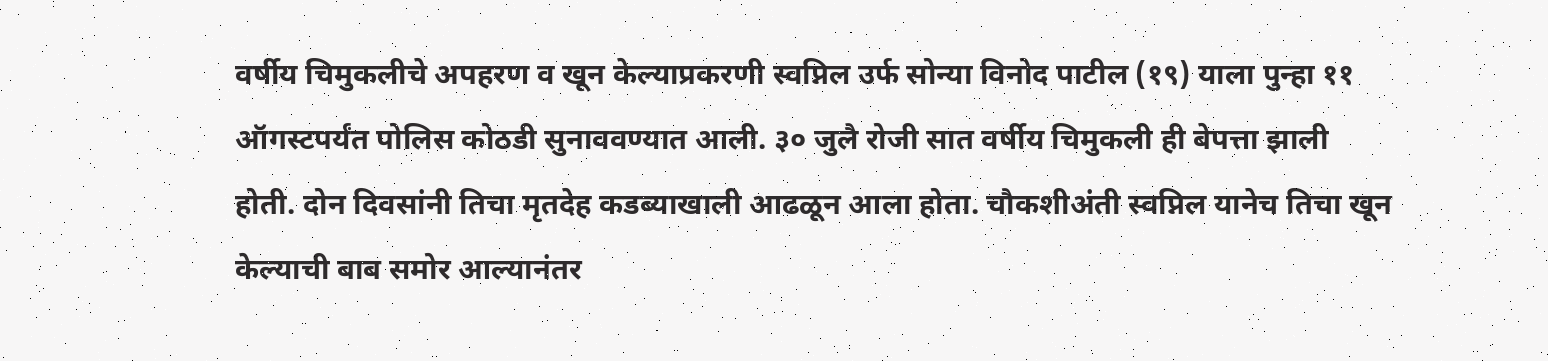वर्षीय चिमुकलीचे अपहरण व खून केल्याप्रकरणी स्वप्निल उर्फ सोन्या विनोद पाटील (१९) याला पुन्हा ११ ऑगस्टपर्यंत पोलिस कोठडी सुनाववण्यात आली. ३० जुलै रोजी सात वर्षीय चिमुकली ही बेपत्ता झाली होती. दोन दिवसांनी तिचा मृतदेह कडब्याखाली आढळून आला होता. चौकशीअंती स्वप्निल यानेच तिचा खून केल्याची बाब समोर आल्यानंतर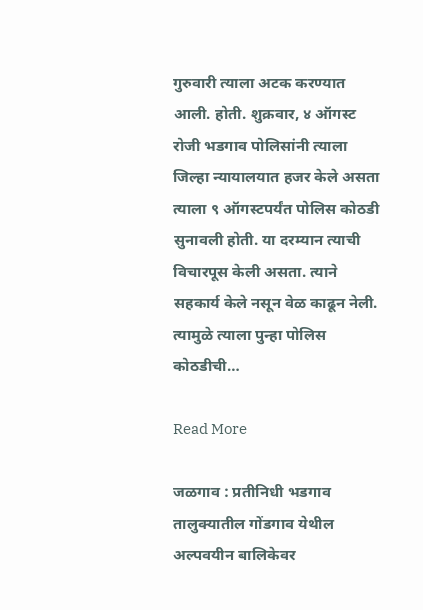गुरुवारी त्याला अटक करण्यात आली. होती. शुक्रवार, ४ ऑगस्ट रोजी भडगाव पोलिसांनी त्याला जिल्हा न्यायालयात हजर केले असता त्याला ९ ऑगस्टपर्यंत पोलिस कोठडी सुनावली होती. या दरम्यान त्याची विचारपूस केली असता. त्याने सहकार्य केले नसून वेळ काढून नेली. त्यामुळे त्याला पुन्हा पोलिस कोठडीची…

Read More

जळगाव : प्रतीनिधी भडगाव तालुक्यातील गोंडगाव येथील अल्पवयीन बालिकेवर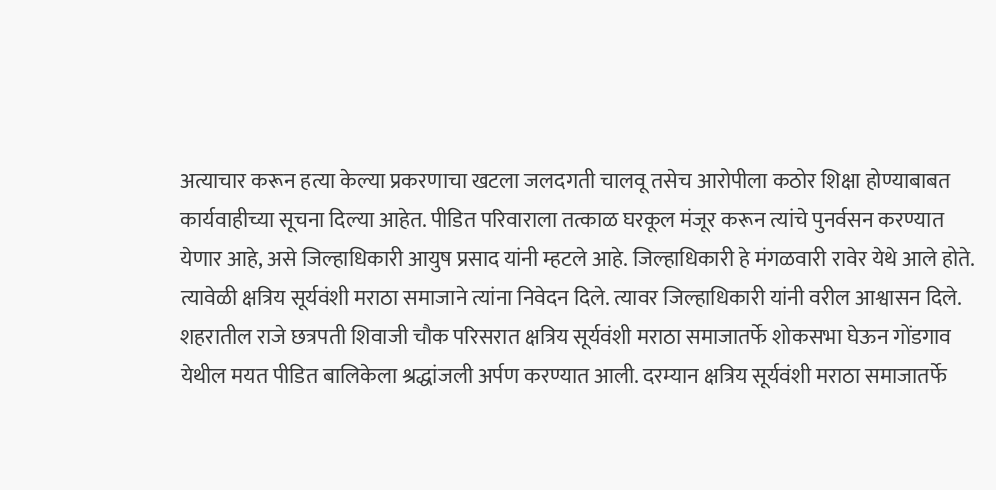अत्याचार करून हत्या केल्या प्रकरणाचा खटला जलदगती चालवू तसेच आरोपीला कठोर शिक्षा होण्याबाबत कार्यवाहीच्या सूचना दिल्या आहेत. पीडित परिवाराला तत्काळ घरकूल मंजूर करून त्यांचे पुनर्वसन करण्यात येणार आहे, असे जिल्हाधिकारी आयुष प्रसाद यांनी म्हटले आहे. जिल्हाधिकारी हे मंगळवारी रावेर येथे आले होते. त्यावेळी क्षत्रिय सूर्यवंशी मराठा समाजाने त्यांना निवेदन दिले. त्यावर जिल्हाधिकारी यांनी वरील आश्वासन दिले. शहरातील राजे छत्रपती शिवाजी चौक परिसरात क्षत्रिय सूर्यवंशी मराठा समाजातर्फे शोकसभा घेऊन गोंडगाव येथील मयत पीडित बालिकेला श्रद्धांजली अर्पण करण्यात आली. दरम्यान क्षत्रिय सूर्यवंशी मराठा समाजातर्फे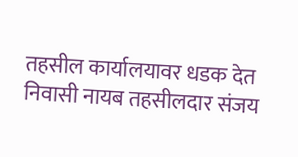तहसील कार्यालयावर धडक देत निवासी नायब तहसीलदार संजय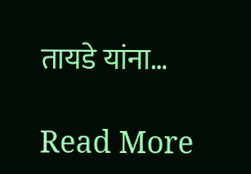तायडे यांना…

Read More